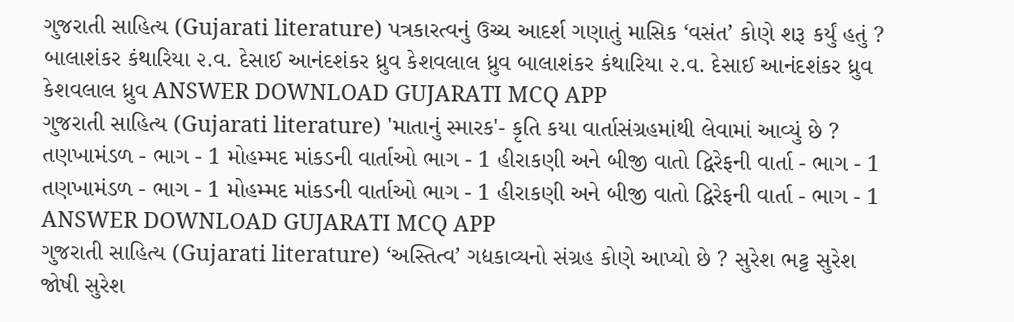ગુજરાતી સાહિત્ય (Gujarati literature) પત્રકારત્વનું ઉચ્ચ આદર્શ ગણાતું માસિક ‘વસંત’ કોણે શરૂ કર્યું હતું ? બાલાશંકર કંથારિયા ૨.વ. દેસાઈ આનંદશંકર ધ્રુવ કેશવલાલ ધ્રુવ બાલાશંકર કંથારિયા ૨.વ. દેસાઈ આનંદશંકર ધ્રુવ કેશવલાલ ધ્રુવ ANSWER DOWNLOAD GUJARATI MCQ APP
ગુજરાતી સાહિત્ય (Gujarati literature) 'માતાનું સ્મારક'- કૃતિ કયા વાર્તાસંગ્રહમાંથી લેવામાં આવ્યું છે ? તણખામંડળ - ભાગ - 1 મોહમ્મદ માંકડની વાર્તાઓ ભાગ - 1 હીરાકણી અને બીજી વાતો દ્વિરેફની વાર્તા - ભાગ - 1 તણખામંડળ - ભાગ - 1 મોહમ્મદ માંકડની વાર્તાઓ ભાગ - 1 હીરાકણી અને બીજી વાતો દ્વિરેફની વાર્તા - ભાગ - 1 ANSWER DOWNLOAD GUJARATI MCQ APP
ગુજરાતી સાહિત્ય (Gujarati literature) ‘અસ્તિત્વ’ ગદ્યકાવ્યનો સંગ્રહ કોણે આપ્યો છે ? સુરેશ ભટ્ટ સુરેશ જોષી સુરેશ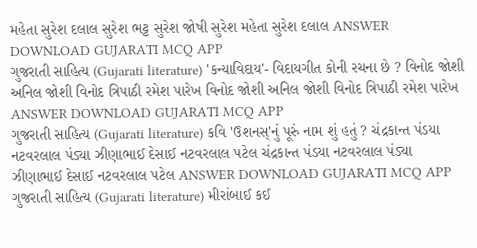મહેતા સુરેશ દલાલ સુરેશ ભટ્ટ સુરેશ જોષી સુરેશ મહેતા સુરેશ દલાલ ANSWER DOWNLOAD GUJARATI MCQ APP
ગુજરાતી સાહિત્ય (Gujarati literature) 'કન્યાવિદાય'- વિદાયગીત કોની રચના છે ? વિનોદ જોશી અનિલ જોશી વિનોદ ત્રિપાઠી રમેશ પારેખ વિનોદ જોશી અનિલ જોશી વિનોદ ત્રિપાઠી રમેશ પારેખ ANSWER DOWNLOAD GUJARATI MCQ APP
ગુજરાતી સાહિત્ય (Gujarati literature) કવિ 'ઉશનસ્'નું પૂરું નામ શું હતું ? ચંદ્રકાન્ત પંડયા નટવરલાલ પંડ્યા ઝીણાભાઈ દેસાઈ નટવરલાલ પટેલ ચંદ્રકાન્ત પંડયા નટવરલાલ પંડ્યા ઝીણાભાઈ દેસાઈ નટવરલાલ પટેલ ANSWER DOWNLOAD GUJARATI MCQ APP
ગુજરાતી સાહિત્ય (Gujarati literature) મીરાંબાઈ કઈ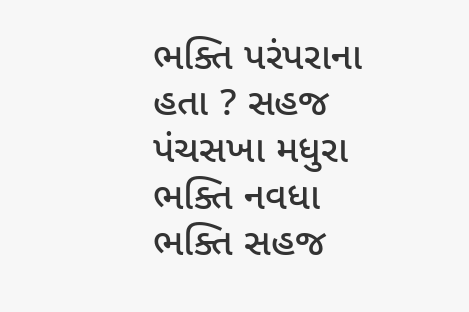ભક્તિ પરંપરાના હતા ? સહજ પંચસખા મધુરા ભક્તિ નવધા ભક્તિ સહજ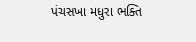પંચસખા મધુરા ભક્તિ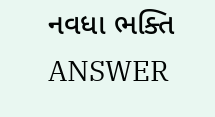નવધા ભક્તિ ANSWER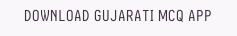DOWNLOAD GUJARATI MCQ APP